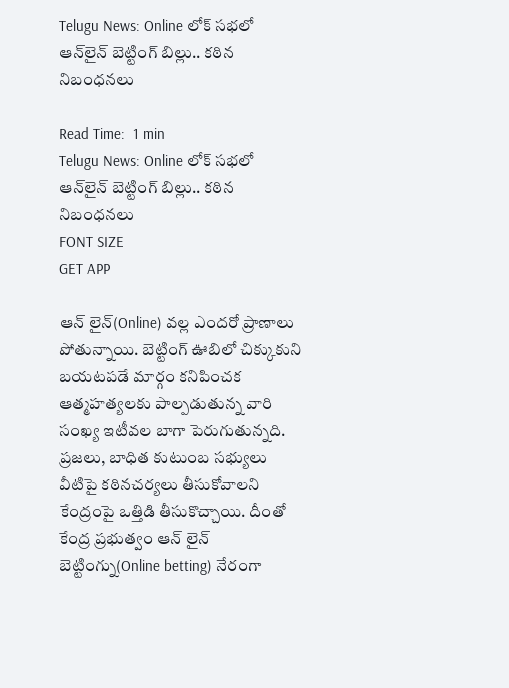Telugu News: Online లోక్ సభలో ఆన్‌లైన్ బెట్టింగ్ బిల్లు.. కఠిన నిబంధనలు

Read Time:  1 min
Telugu News: Online లోక్ సభలో ఆన్‌లైన్ బెట్టింగ్ బిల్లు.. కఠిన నిబంధనలు
FONT SIZE
GET APP

ఆన్ లైన్(Online) వల్ల ఎందరో ప్రాణాలు పోతున్నాయి. బెట్టింగ్ ఊబిలో చిక్కుకుని బయటపడే మార్గం కనిపించక ఆత్మహత్యలకు పాల్పడుతున్న వారి సంఖ్య ఇటీవల బాగా పెరుగుతున్నది. ప్రజలు, బాధిత కుటుంబ సభ్యులు వీటిపై కఠినచర్యలు తీసుకోవాలని కేంద్రంపై ఒత్తిడి తీసుకొచ్చాయి. దీంతో కేంద్ర ప్రభుత్వం ఆన్ లైన్ బెట్టింగ్ను(Online betting) నేరంగా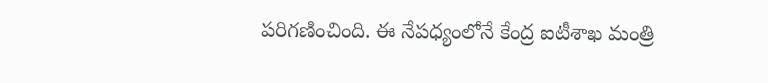పరిగణించింది. ఈ నేపధ్యంలోనే కేంద్ర ఐటీశాఖ మంత్రి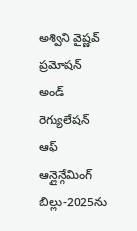అశ్విని వైష్ణవ్ ప్రమోషన్ అండ్ రెగ్యులేషన్ ఆఫ్ ఆన్లైన్గేమింగ్ బిల్లు-2025ను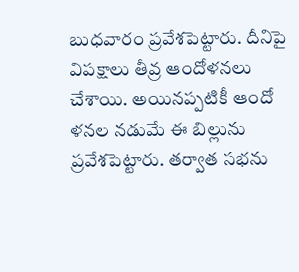బుధవారం ప్రవేశపెట్టారు. దీనిపై విపక్షాలు తీవ్ర ఆందోళనలు చేశాయి. అయినప్పటికీ ఆందో
ళనల నడుమే ఈ బిల్లును ప్రవేశపెట్టారు. తర్వాత సభను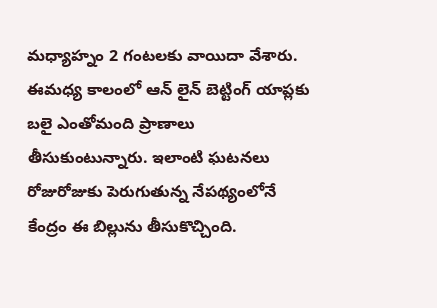మధ్యాహ్నం 2 గంటలకు వాయిదా వేశారు. ఈమధ్య కాలంలో ఆన్ లైన్ బెట్టింగ్ యాప్లకు బలై ఎంతోమంది ప్రాణాలు తీసుకుంటున్నారు. ఇలాంటి ఘటనలు రోజురోజుకు పెరుగుతున్న నేపథ్యంలోనే కేంద్రం ఈ బిల్లును తీసుకొచ్చింది.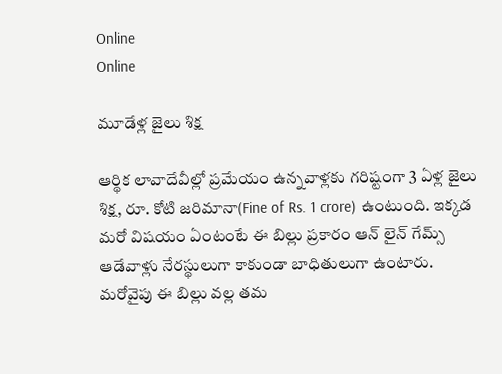Online
Online

మూడేళ్ల జైలు శిక్ష

ఆర్థిక లావాదేవీల్లో ప్రమేయం ఉన్నవాళ్లకు గరిష్టంగా 3 ఏళ్ల జైలు శిక్ష, రూ. కోటి జరిమానా(Fine of Rs. 1 crore) ఉంటుంది. ఇక్కడ మరో విషయం ఏంటంటే ఈ బిల్లు ప్రకారం ఆన్ లైన్ గేమ్స్ ఆడేవాళ్లు నేరస్థులుగా కాకుండా బాధితులుగా ఉంటారు. మరోవైపు ఈ బిల్లు వల్ల తమ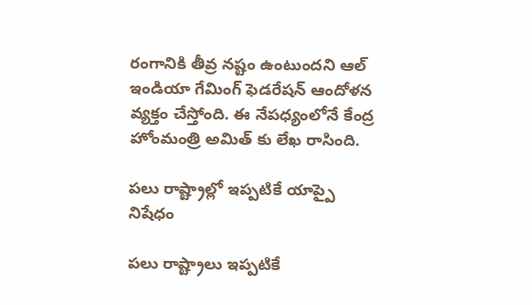రంగానికి తీవ్ర నష్టం ఉంటుందని ఆల్ ఇండియా గేమింగ్ ఫెడరేషన్ ఆందోళన వ్యక్తం చేస్తోంది. ఈ నేపధ్యంలోనే కేంద్ర హోంమంత్రి అమిత్ కు లేఖ రాసింది.

పలు రాష్ట్రాల్లో ఇప్పటికే యాప్పై నిషేధం

పలు రాష్ట్రాలు ఇప్పటికే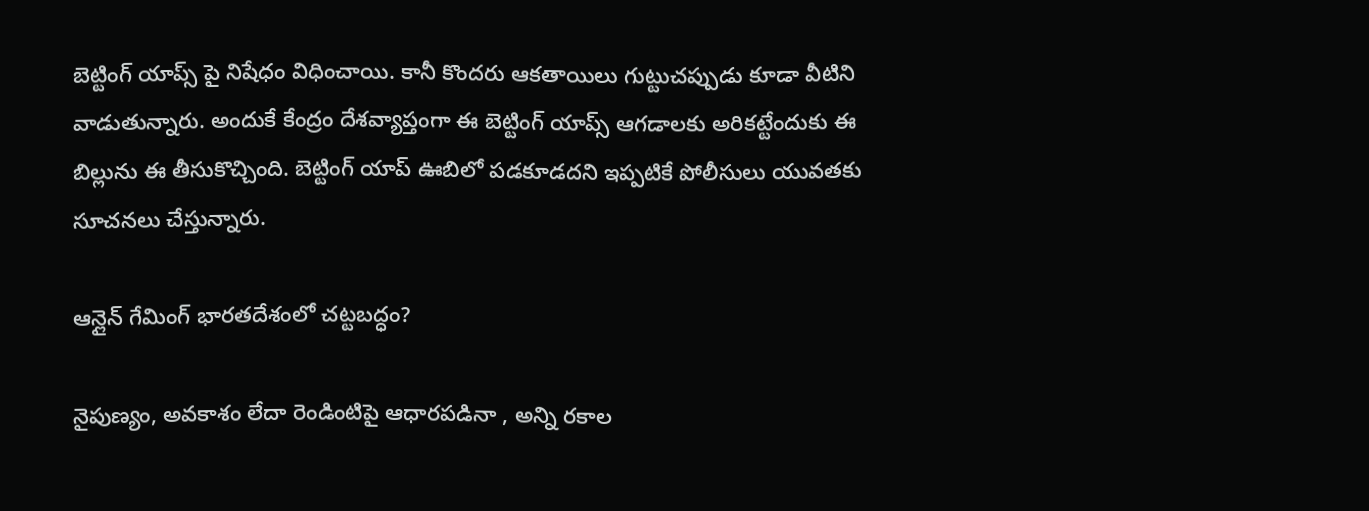బెట్టింగ్ యాప్స్ పై నిషేధం విధించాయి. కానీ కొందరు ఆకతాయిలు గుట్టుచప్పుడు కూడా వీటిని వాడుతున్నారు. అందుకే కేంద్రం దేశవ్యాప్తంగా ఈ బెట్టింగ్ యాప్స్ ఆగడాలకు అరికట్టేందుకు ఈ బిల్లును ఈ తీసుకొచ్చింది. బెట్టింగ్ యాప్ ఊబిలో పడకూడదని ఇప్పటికే పోలీసులు యువతకు సూచనలు చేస్తున్నారు.

ఆన్లైన్ గేమింగ్ భారతదేశంలో చట్టబద్ధం?

నైపుణ్యం, అవకాశం లేదా రెండింటిపై ఆధారపడినా , అన్ని రకాల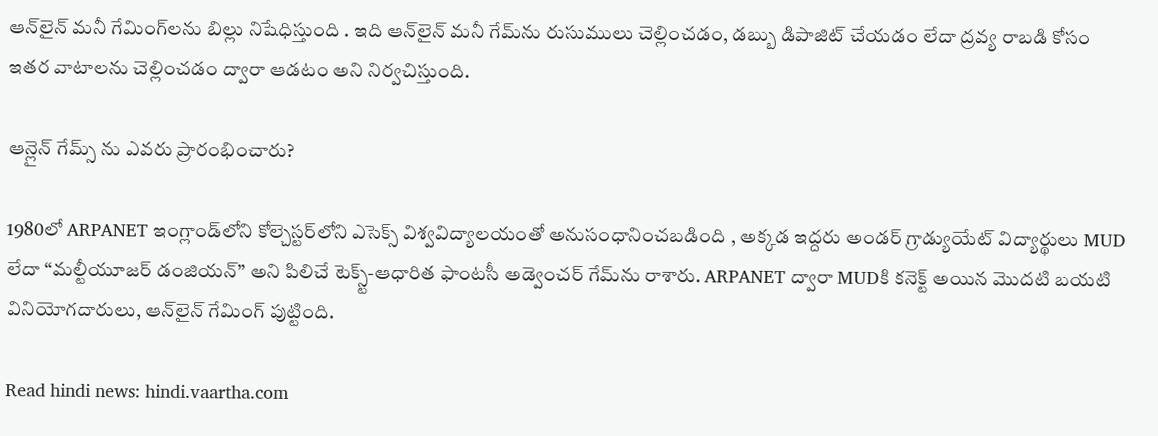ఆన్‌లైన్ మనీ గేమింగ్‌లను బిల్లు నిషేధిస్తుంది . ఇది ఆన్‌లైన్ మనీ గేమ్‌ను రుసుములు చెల్లించడం, డబ్బు డిపాజిట్ చేయడం లేదా ద్రవ్య రాబడి కోసం ఇతర వాటాలను చెల్లించడం ద్వారా ఆడటం అని నిర్వచిస్తుంది.

ఆన్లైన్ గేమ్స్ ను ఎవరు ప్రారంభించారు?

1980లో ARPANET ఇంగ్లాండ్‌లోని కోల్చెస్టర్‌లోని ఎసెక్స్ విశ్వవిద్యాలయంతో అనుసంధానించబడింది , అక్కడ ఇద్దరు అండర్ గ్రాడ్యుయేట్ విద్యార్థులు MUD లేదా “మల్టీయూజర్ డంజియన్” అని పిలిచే టెక్స్ట్-ఆధారిత ఫాంటసీ అడ్వెంచర్ గేమ్‌ను రాశారు. ARPANET ద్వారా MUDకి కనెక్ట్ అయిన మొదటి బయటి వినియోగదారులు, ఆన్‌లైన్ గేమింగ్ పుట్టింది.

Read hindi news: hindi.vaartha.com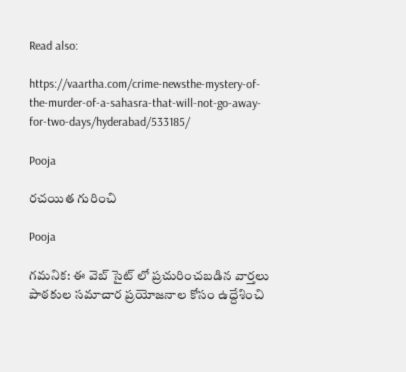Read also:

https://vaartha.com/crime-newsthe-mystery-of-the-murder-of-a-sahasra-that-will-not-go-away-for-two-days/hyderabad/533185/

Pooja

రచయిత గురించి

Pooja

గమనిక: ఈ వెబ్ సైట్ లో ప్రచురించబడిన వార్తలు పాఠకుల సమాచార ప్రయోజనాల కోసం ఉద్దేశించి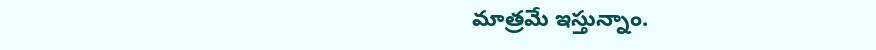మాత్రమే ఇస్తున్నాం.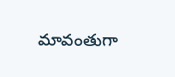మావంతుగా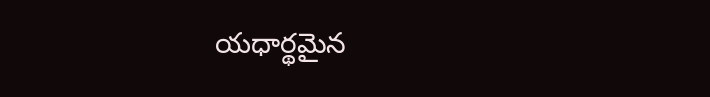యధార్థమైన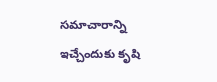సమాచారాన్ని ఇచ్చేందుకు కృషి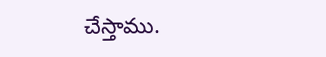చేస్తాము.